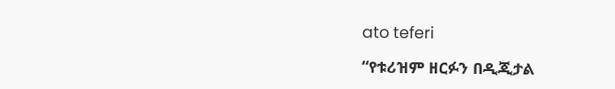ato teferi

“የቱሪዝም ዘርፉን በዲጂታል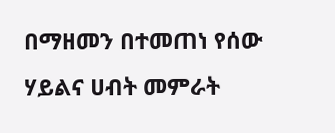በማዘመን በተመጠነ የሰው ሃይልና ሀብት መምራት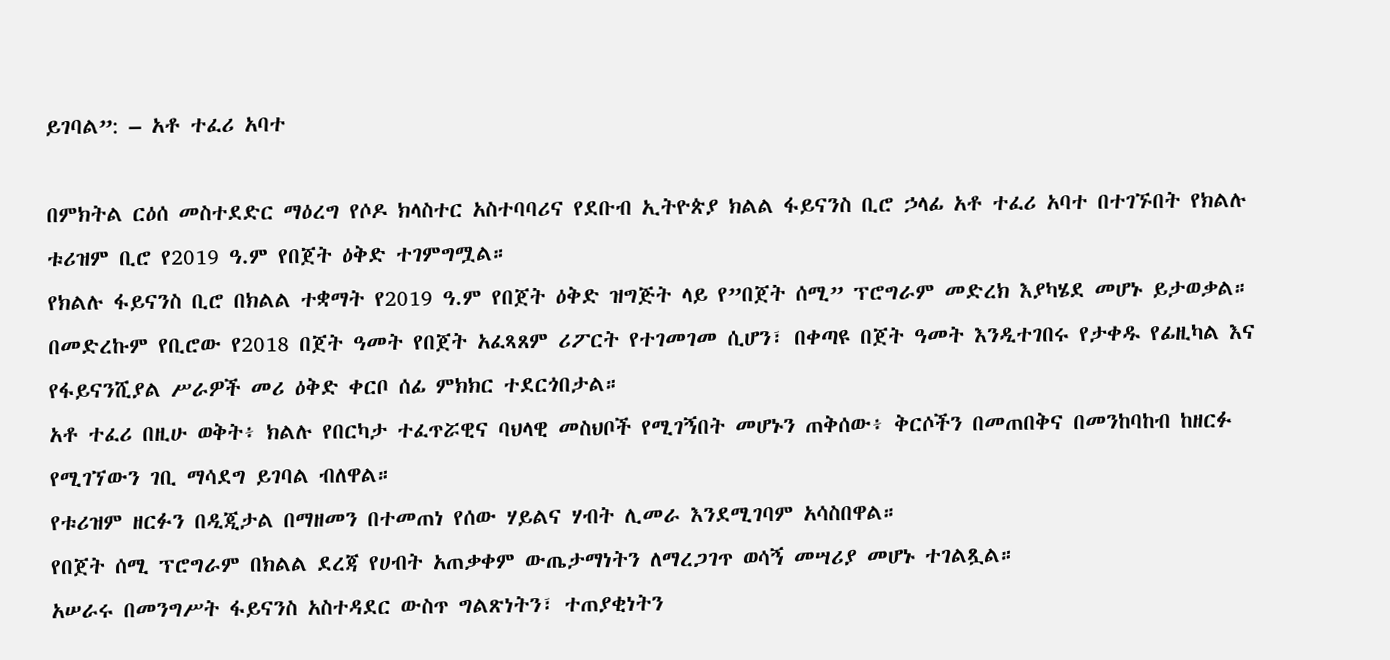ይገባል”: – አቶ ተፈሪ አባተ

በምክትል ርዕሰ መስተደድር ማዕረግ የሶዶ ክላስተር አስተባባሪና የደቡብ ኢትዮጵያ ክልል ፋይናንስ ቢሮ ኃላፊ አቶ ተፈሪ አባተ በተገኙበት የክልሉ ቱሪዝም ቢሮ የ2019 ዓ.ም የበጀት ዕቅድ ተገምግሟል።
የክልሉ ፋይናንስ ቢሮ በክልል ተቋማት የ2019 ዓ.ም የበጀት ዕቅድ ዝግጅት ላይ የ”በጀት ሰሚ” ፕሮግራም መድረክ እያካሄደ መሆኑ ይታወቃል።
በመድረኩም የቢሮው የ2018 በጀት ዓመት የበጀት አፈጻጸም ሪፖርት የተገመገመ ሲሆን፣ በቀጣዩ በጀት ዓመት እንዲተገበሩ የታቀዱ የፊዚካል እና የፋይናንሺያል ሥራዎች መሪ ዕቅድ ቀርቦ ሰፊ ምክክር ተደርጎበታል።
አቶ ተፈሪ በዚሁ ወቅት፥ ክልሉ የበርካታ ተፈጥሯዊና ባህላዊ መስህቦች የሚገኝበት መሆኑን ጠቅሰው፥ ቅርሶችን በመጠበቅና በመንከባከብ ከዘርፉ የሚገኘውን ገቢ ማሳደግ ይገባል ብለዋል።
የቱሪዝም ዘርፉን በዲጂታል በማዘመን በተመጠነ የሰው ሃይልና ሃብት ሊመራ እንደሚገባም አሳስበዋል።
የበጀት ሰሚ ፕሮግራም በክልል ደረጃ የሀብት አጠቃቀም ውጤታማነትን ለማረጋገጥ ወሳኝ መሣሪያ መሆኑ ተገልጿል።
አሠራሩ በመንግሥት ፋይናንስ አስተዳደር ውስጥ ግልጽነትን፣ ተጠያቂነትን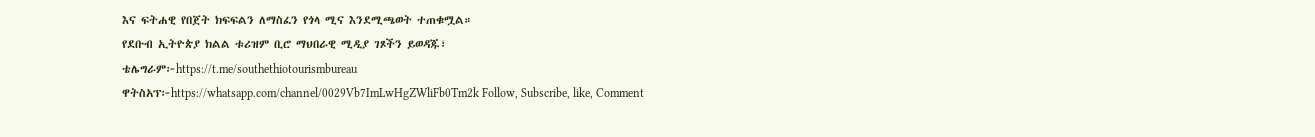እና ፍትሐዊ የበጀት ክፍፍልን ለማስፈን የጎላ ሚና እንደሚጫወት ተጠቁሟል።
የደቡብ ኢትዮጵያ ክልል ቱሪዝም ቢሮ ማህበራዊ ሚዲያ ገጾችን ይወዳጁ፣
ቴሌግራም፦https://t.me/southethiotourismbureau
ዋትስአፕ፦https://whatsapp.com/channel/0029Vb7ImLwHgZWliFb0Tm2k Follow, Subscribe, like, Comment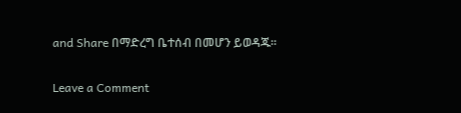and Share በማድረግ ቤተሰብ በመሆን ይወዳጁ።

Leave a Comment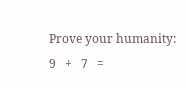Prove your humanity: 9   +   7   =